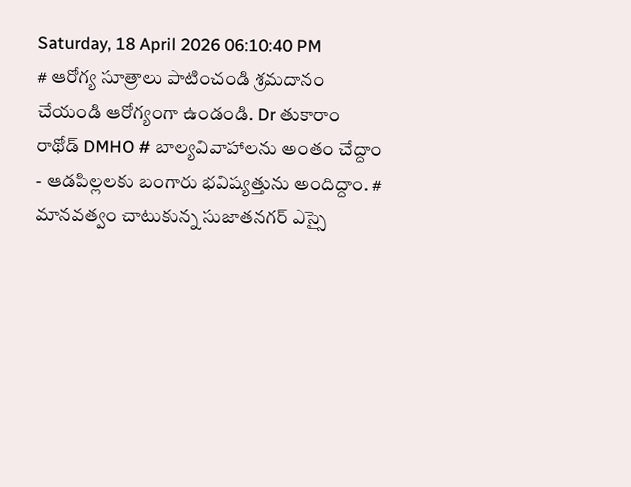Saturday, 18 April 2026 06:10:40 PM
# ఆరోగ్య సూత్రాలు పాటించండి శ్రమదానం చేయండి ఆరోగ్యంగా ఉండండి. Dr తుకారాం రాథోడ్ DMHO # బాల్యవివాహాలను అంతం చేద్దాం - ఆడపిల్లలకు బంగారు భవిష్యత్తును అందిద్దాం. # మానవత్వం చాటుకున్న సుజాతనగర్ ఎస్సై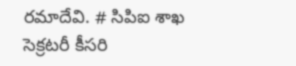రమాదేవి. # సిపిఐ శాఖ సెక్రటరీ కీసరి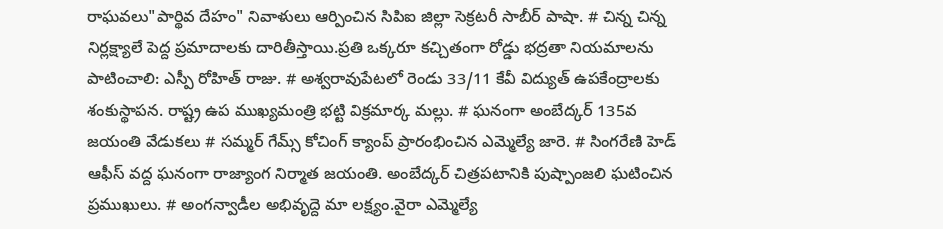రాఘవలు"పార్థివ దేహం" నివాళులు ఆర్పించిన సిపిఐ జిల్లా సెక్రటరీ సాబీర్ పాషా. # చిన్న చిన్న నిర్లక్ష్యాలే పెద్ద ప్రమాదాలకు దారితీస్తాయి.ప్రతి ఒక్కరూ కచ్చితంగా రోడ్డు భద్రతా నియమాలను పాటించాలి: ఎస్పీ రోహిత్ రాజు. # అశ్వరావుపేటలో రెండు 33/11 కేవీ విద్యుత్ ఉపకేంద్రాలకు శంకుస్థాపన. రాష్ట్ర ఉప ముఖ్యమంత్రి భట్టి విక్రమార్క మల్లు. # ఘనంగా అంబేద్కర్ 135వ జయంతి వేడుకలు # సమ్మర్ గేమ్స్ కోచింగ్ క్యాంప్ ప్రారంభించిన ఎమ్మెల్యే జారె. # సింగరేణి హెడ్ ఆఫీస్ వద్ద ఘనంగా రాజ్యాంగ నిర్మాత జయంతి. అంబేద్కర్ చిత్రపటానికి పుష్పాంజలి ఘటించిన ప్రముఖులు. # అంగన్వాడీల అభివృద్దె మా లక్ష్యం.వైరా ఎమ్మెల్యే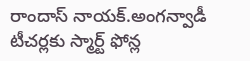రాందాస్ నాయక్.అంగన్వాడీ టీచర్లకు స్మార్ట్ ఫోన్ల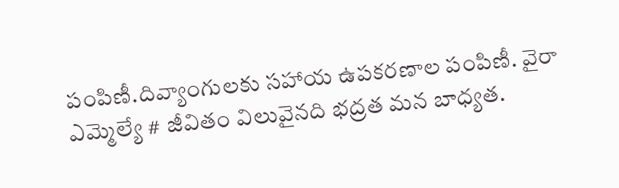పంపిణీ.దివ్యాంగులకు సహాయ ఉపకరణాల పంపిణీ. వైరా ఎమ్మెల్యే # జీవితం విలువైనది భద్రత మన బాధ్యత.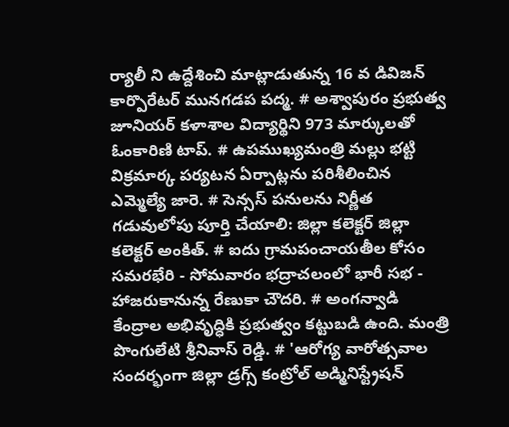ర్యాలీ ని ఉద్దేశించి మాట్లాడుతున్న 16 వ డివిజన్ కార్పొరేటర్ మునగడప పద్మ. # అశ్వాపురం ప్రభుత్వ జూనియర్ కళాశాల విద్యార్థిని 973 మార్కులతో ఓంకారిణి టాప్. # ఉపముఖ్యమంత్రి మల్లు భట్టి విక్రమార్క పర్యటన ఏర్పాట్లను పరిశీలించిన ఎమ్మెల్యే జారె. # సెన్సస్ పనులను నిర్ణీత గడువులోపు పూర్తి చేయాలి: జిల్లా కలెక్టర్ జిల్లా కలెక్టర్ అంకిత్. # ఐదు గ్రామపంచాయతీల కోసం సమరభేరి - సోమవారం భద్రాచలంలో భారీ సభ - హాజరుకానున్న రేణుకా చౌదరి. # అంగన్వాడి కేంద్రాల అభివృద్ధికి ప్రభుత్వం కట్టుబడి ఉంది. మంత్రి పొంగులేటి శ్రీనివాస్ రెడ్డి. # 'ఆరోగ్య వారోత్సవాల సందర్భంగా జిల్లా డ్రగ్స్ కంట్రోల్ అడ్మినిస్ట్రేషన్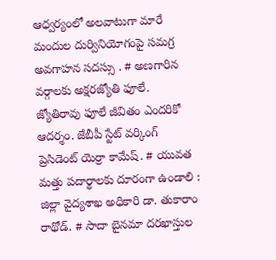ఆధ్వర్యంలో అలవాటుగా మారే మందుల దుర్వినియోగంపై సమగ్ర అవగాహన సదస్సు . # అణగారిన వర్గాలకు అక్షరజ్యోతి ఫూలే. జ్యోతిరావు ఫూలే జీవితం ఎందరికో ఆదర్శం. జేబీపీ స్టేట్ వర్కింగ్ ప్రెసిడెంట్ యెర్రా కామేష్. # యువత మత్తు పదార్థాలకు దూరంగా ఉండాలి : జిల్లా వైద్యశాఖ అధికారి డా. తుకారాం రాథోడ్. # సాదా బైనమా దరఖాస్తుల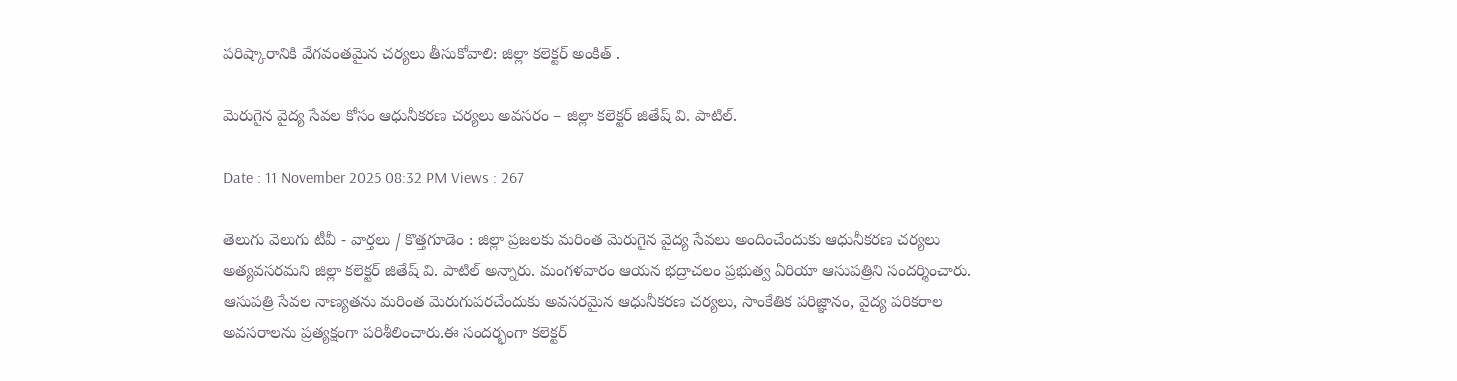పరిష్కారానికి వేగవంతమైన చర్యలు తీసుకోవాలి: జిల్లా కలెక్టర్ అంకిత్ .

మెరుగైన వైద్య సేవల కోసం ఆధునీకరణ చర్యలు అవసరం – జిల్లా కలెక్టర్ జితేష్ వి. పాటిల్.

Date : 11 November 2025 08:32 PM Views : 267

తెలుగు వెలుగు టీవీ - వార్తలు / కొత్తగూడెం : జిల్లా ప్రజలకు మరింత మెరుగైన వైద్య సేవలు అందించేందుకు ఆధునీకరణ చర్యలు అత్యవసరమని జిల్లా కలెక్టర్ జితేష్ వి. పాటిల్ అన్నారు. మంగళవారం ఆయన భద్రాచలం ప్రభుత్వ ఏరియా ఆసుపత్రిని సందర్శించారు. ఆసుపత్రి సేవల నాణ్యతను మరింత మెరుగుపరచేందుకు అవసరమైన ఆధునీకరణ చర్యలు, సాంకేతిక పరిజ్ఞానం, వైద్య పరికరాల అవసరాలను ప్రత్యక్షంగా పరిశీలించారు.ఈ సందర్భంగా కలెక్టర్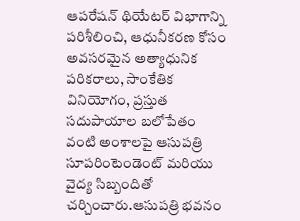ఆపరేషన్ థియేటర్ విభాగాన్ని పరిశీలించి, ఆధునీకరణ కోసం అవసరమైన అత్యాధునిక పరికరాలు, సాంకేతిక వినియోగం, ప్రస్తుత సదుపాయాల బలోపేతం వంటి అంశాలపై ఆసుపత్రి సూపరింటెండెంట్ మరియు వైద్య సిబ్బందితో చర్చించారు.ఆసుపత్రి భవనం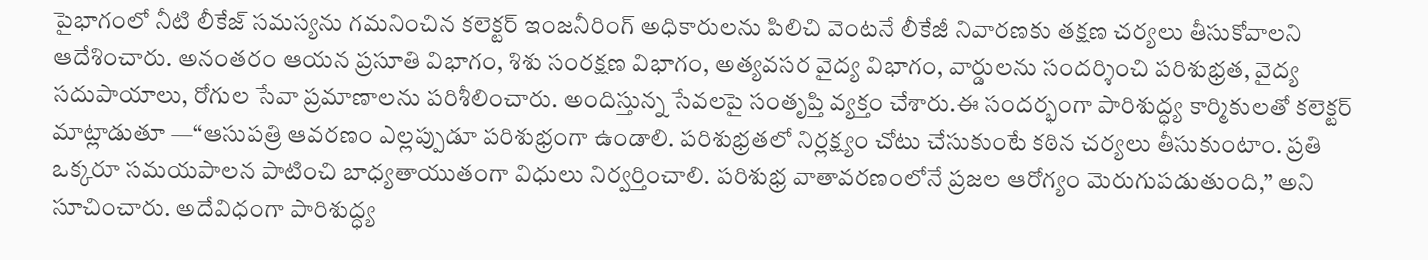పైభాగంలో నీటి లీకేజ్ సమస్యను గమనించిన కలెక్టర్ ఇంజనీరింగ్ అధికారులను పిలిచి వెంటనే లీకేజీ నివారణకు తక్షణ చర్యలు తీసుకోవాలని ఆదేశించారు. అనంతరం ఆయన ప్రసూతి విభాగం, శిశు సంరక్షణ విభాగం, అత్యవసర వైద్య విభాగం, వార్డులను సందర్శించి పరిశుభ్రత, వైద్య సదుపాయాలు, రోగుల సేవా ప్రమాణాలను పరిశీలించారు. అందిస్తున్న సేవలపై సంతృప్తి వ్యక్తం చేశారు.ఈ సందర్భంగా పారిశుద్ధ్య కార్మికులతో కలెక్టర్ మాట్లాడుతూ —“ఆసుపత్రి ఆవరణం ఎల్లప్పుడూ పరిశుభ్రంగా ఉండాలి. పరిశుభ్రతలో నిర్లక్ష్యం చోటు చేసుకుంటే కఠిన చర్యలు తీసుకుంటాం. ప్రతి ఒక్కరూ సమయపాలన పాటించి బాధ్యతాయుతంగా విధులు నిర్వర్తించాలి. పరిశుభ్ర వాతావరణంలోనే ప్రజల ఆరోగ్యం మెరుగుపడుతుంది,” అని సూచించారు. అదేవిధంగా పారిశుద్ధ్య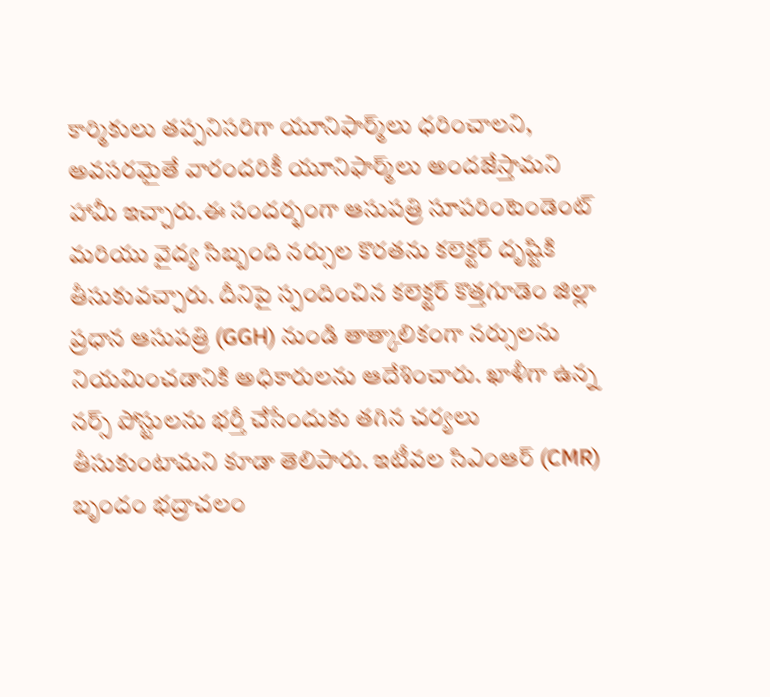కార్మికులు తప్పనిసరిగా యూనిఫార్మ్‌లు ధరించాలని, అవసరమైతే వారందరికీ యూనిఫార్మ్‌లు అందజేస్తామని హామీ ఇచ్చారు.ఈ సందర్భంగా ఆసుపత్రి సూపరింటెండెంట్ మరియు వైద్య సిబ్బంది నర్సుల కొరతను కలెక్టర్ దృష్టికి తీసుకువచ్చారు. దీనిపై స్పందించిన కలెక్టర్ కొత్తగూడెం జిల్లా ప్రధాన ఆసుపత్రి (GGH) నుండి తాత్కాలికంగా నర్సులను నియమించడానికి అధికారులను ఆదేశించారు. ఖాళీగా ఉన్న నర్స్ పోస్టులను భర్తీ చేసేందుకు తగిన చర్యలు తీసుకుంటామని కూడా తెలిపారు. ఇటీవల సిఎంఆర్ (CMR) బృందం భద్రాచలం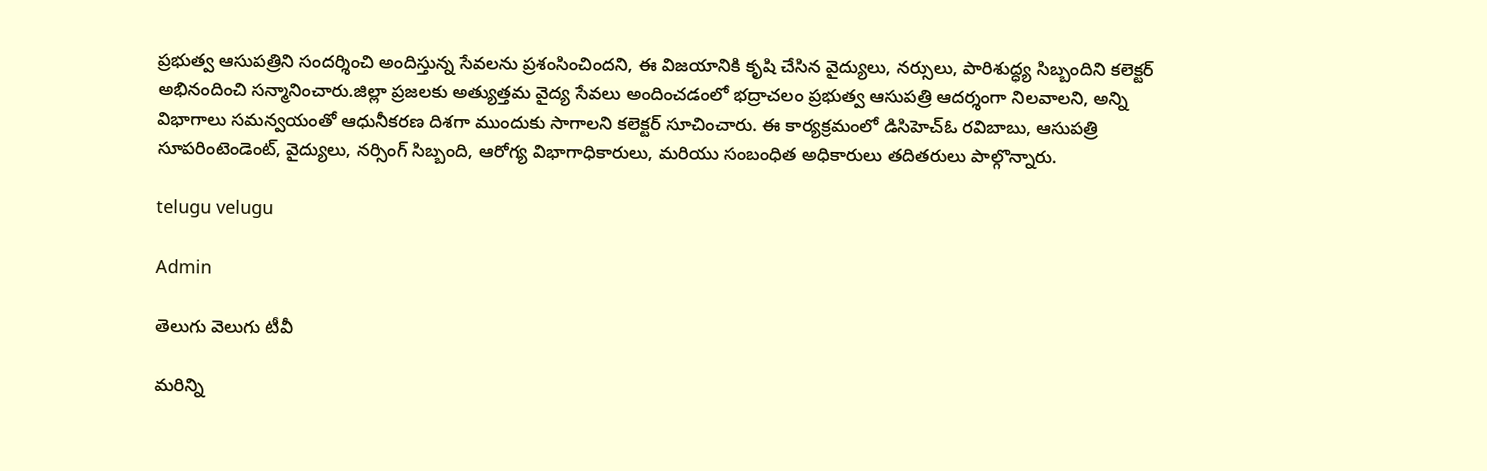ప్రభుత్వ ఆసుపత్రిని సందర్శించి అందిస్తున్న సేవలను ప్రశంసించిందని, ఈ విజయానికి కృషి చేసిన వైద్యులు, నర్సులు, పారిశుద్ధ్య సిబ్బందిని కలెక్టర్ అభినందించి సన్మానించారు.జిల్లా ప్రజలకు అత్యుత్తమ వైద్య సేవలు అందించడంలో భద్రాచలం ప్రభుత్వ ఆసుపత్రి ఆదర్శంగా నిలవాలని, అన్ని విభాగాలు సమన్వయంతో ఆధునీకరణ దిశగా ముందుకు సాగాలని కలెక్టర్ సూచించారు. ఈ కార్యక్రమంలో డిసిహెచ్ఓ రవిబాబు, ఆసుపత్రి సూపరింటెండెంట్, వైద్యులు, నర్సింగ్ సిబ్బంది, ఆరోగ్య విభాగాధికారులు, మరియు సంబంధిత అధికారులు తదితరులు పాల్గొన్నారు.

telugu velugu

Admin

తెలుగు వెలుగు టీవీ

మరిన్ని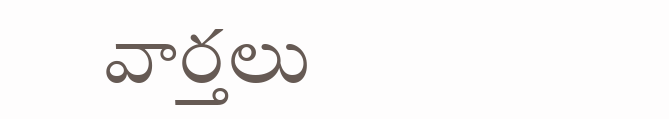వార్తలు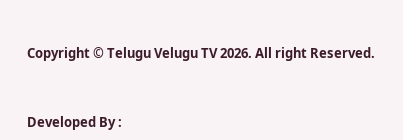Copyright © Telugu Velugu TV 2026. All right Reserved.



Developed By :